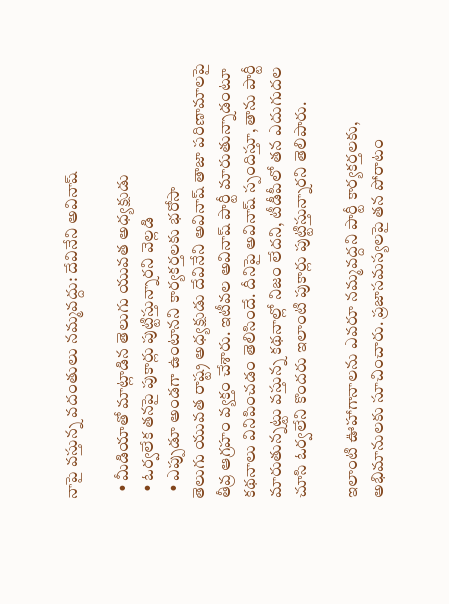నాపై వస్తున్న వదంతులు నమ్మవద్దు: దేవినేని అవినాష్

  • మీడియాతో మాట్లాడిన తెలుగు యువత అధ్యక్షుడు
  • ఓర్వలేక తనపై పుకార్లు పుట్టిస్తున్నారని వెల్లడి
  • ఎప్పుడూ అండగా ఉంటానని కార్యకర్తలకు భరోసా
తెలుగు యువత రాష్ట్ర అధ్యక్షుడు దేవినేని అవినాష్ తాజా పరిణామాలపై తీవ్ర ఆగ్రహం వ్యక్తం చేశారు. ఇటీవల అవినాష్ పార్టీ మారుతున్నాడంటూ కథనాలు వినిపించడం తెలిసిందే. దీనిపై అవినాష్ స్పందిస్తూ, తాను పార్టీ మారుతున్నట్టు వస్తున్న కథనాల్లో నిజం లేదని, టీడీపీలో తన ఎదుగుదల చూసి ఓర్వలేని కొందరు ఇలాంటి పుకార్లు పుట్టిస్తున్నారని తెలిపారు.

ఇలాంటి ఊహాగానాలను ఎవరూ నమ్మవద్దని పార్టీ కార్యకర్తలకు, అభిమానులకు సూచించారు. ప్రజాసమస్యలపై తన పోరాటం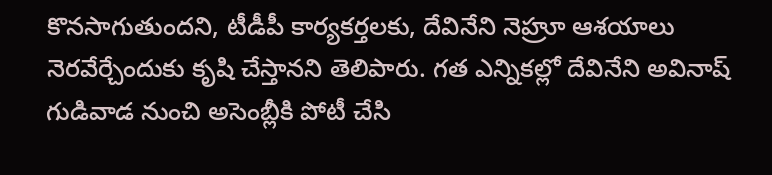కొనసాగుతుందని, టీడీపీ కార్యకర్తలకు, దేవినేని నెహ్రూ ఆశయాలు నెరవేర్చేందుకు కృషి చేస్తానని తెలిపారు. గత ఎన్నికల్లో దేవినేని అవినాష్ గుడివాడ నుంచి అసెంబ్లీకి పోటీ చేసి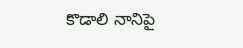కొడాలి నానిపై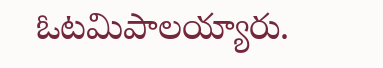ఓటమిపాలయ్యారు.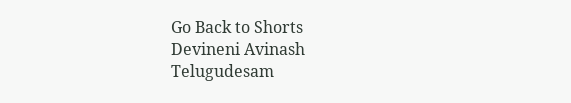Go Back to Shorts
Devineni Avinash
Telugudesam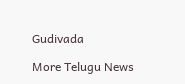Gudivada

More Telugu News